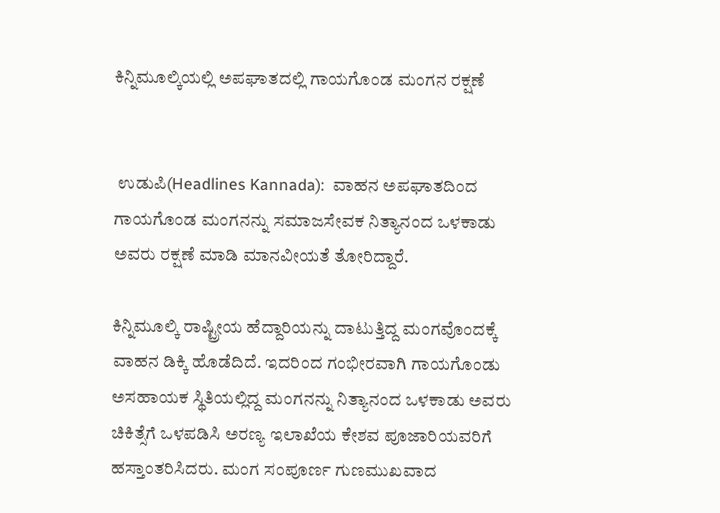ಕಿನ್ನಿಮೂಲ್ಕಿಯಲ್ಲಿ ಅಪಘಾತದಲ್ಲಿ ಗಾಯಗೊಂಡ ಮಂಗನ ರಕ್ಷಣೆ


 ಉಡುಪಿ(Headlines Kannada):  ವಾಹನ ಅಪಘಾತದಿಂದ ಗಾಯಗೊಂಡ ಮಂಗನನ್ನು ಸಮಾಜಸೇವಕ ನಿತ್ಯಾನಂದ ಒಳಕಾಡು ಅವರು ರಕ್ಷಣೆ ಮಾಡಿ ಮಾನವೀಯತೆ ತೋರಿದ್ದಾರೆ.

ಕಿನ್ನಿಮೂಲ್ಕಿ ರಾಷ್ಟ್ರೀಯ ಹೆದ್ದಾರಿಯನ್ನು ದಾಟುತ್ತಿದ್ದ ಮಂಗವೊಂದಕ್ಕೆ ವಾಹನ ಡಿಕ್ಕಿ ಹೊಡೆದಿದೆ. ಇದರಿಂದ ಗಂಭೀರವಾಗಿ ಗಾಯಗೊಂಡು ಅಸಹಾಯಕ ಸ್ಥಿತಿಯಲ್ಲಿದ್ದ ಮಂಗನನ್ನು ನಿತ್ಯಾನಂದ ಒಳಕಾಡು ಅವರು ಚಿಕಿತ್ಸೆಗೆ ಒಳಪಡಿಸಿ ಅರಣ್ಯ ಇಲಾಖೆಯ ಕೇಶವ ಪೂಜಾರಿಯವರಿಗೆ ಹಸ್ತಾಂತರಿಸಿದರು. ಮಂಗ ಸಂಪೂರ್ಣ ಗುಣಮುಖವಾದ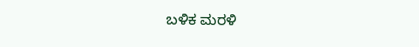ಬಳಿಕ ಮರಳಿ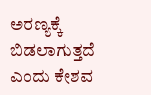ಅರಣ್ಯಕ್ಕೆ ಬಿಡಲಾಗುತ್ತದೆ ಎಂದು ಕೇಶವ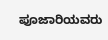ಪೂಜಾರಿಯವರು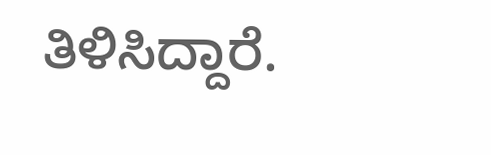ತಿಳಿಸಿದ್ದಾರೆ.